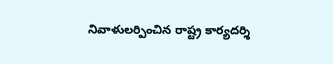నివాళులర్పించిన రాష్ట్ర కార్యదర్శి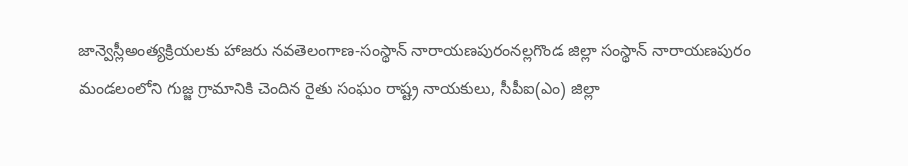జాన్వెస్లీఅంత్యక్రియలకు హాజరు నవతెలంగాణ-సంస్థాన్ నారాయణపురంనల్లగొండ జిల్లా సంస్థాన్ నారాయణపురం మండలంలోని గుజ్జ గ్రామానికి చెందిన రైతు సంఘం రాష్ట్ర నాయకులు, సీపీఐ(ఎం) జిల్లా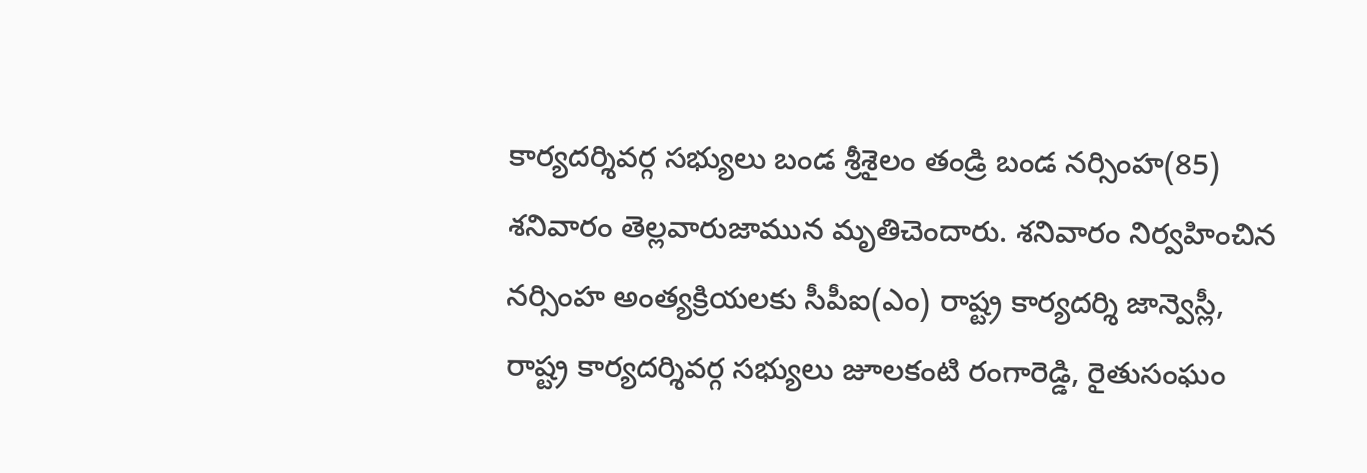కార్యదర్శివర్గ సభ్యులు బండ శ్రీశైలం తండ్రి బండ నర్సింహ(85) శనివారం తెల్లవారుజామున మృతిచెందారు. శనివారం నిర్వహించిన నర్సింహ అంత్యక్రియలకు సీపీఐ(ఎం) రాష్ట్ర కార్యదర్శి జాన్వెస్లీ, రాష్ట్ర కార్యదర్శివర్గ సభ్యులు జూలకంటి రంగారెడ్డి, రైతుసంఘం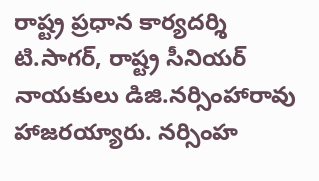రాష్ట్ర ప్రధాన కార్యదర్శి టి.సాగర్, రాష్ట్ర సీనియర్ నాయకులు డిజి.నర్సింహారావు హాజరయ్యారు. నర్సింహ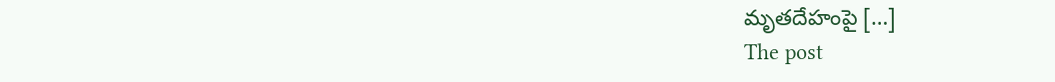మృతదేహంపై […]
The post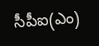సీపీఐ(ఎం)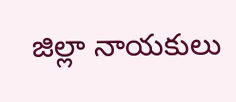జిల్లా నాయకులు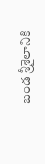బండ శ్రీశైలానికి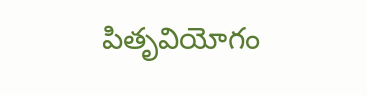పితృవియోగం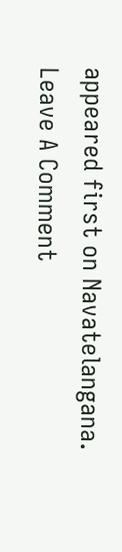appeared first on Navatelangana.
Leave A Comment